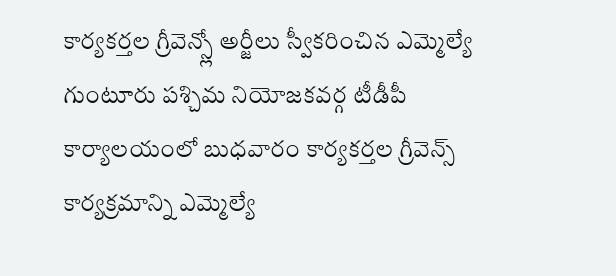కార్యకర్తల గ్రీవెన్స్లో అర్జీలు స్వీకరించిన ఎమ్మెల్యే
గుంటూరు పశ్చిమ నియోజకవర్గ టీడీపీ కార్యాలయంలో బుధవారం కార్యకర్తల గ్రీవెన్స్ కార్యక్రమాన్ని ఎమ్మెల్యే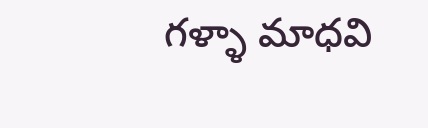గళ్ళా మాధవి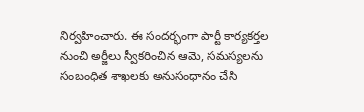నిర్వహించారు. ఈ సందర్భంగా పార్టీ కార్యకర్తల నుంచి అర్జీలు స్వీకరించిన ఆమె, సమస్యలను సంబంధిత శాఖలకు అనుసంధానం చేసి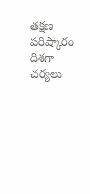తక్షణ పరిష్కారం దిశగా చర్యలు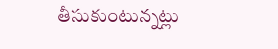తీసుకుంటున్నట్లు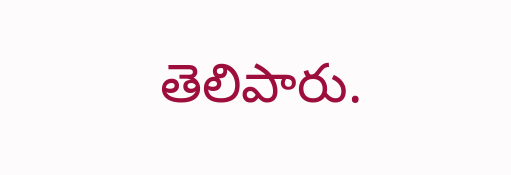తెలిపారు.